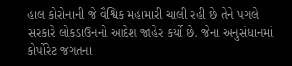હાલ કોરોનાની જે વૈશ્વિક મહામારી ચાલી રહી છે તેને પગલે સરકારે લોકડાઉનનો આદેશ જાહેર કર્યો છે. જેના અનુસંધાનમાં કોર્પોરેટ જગતના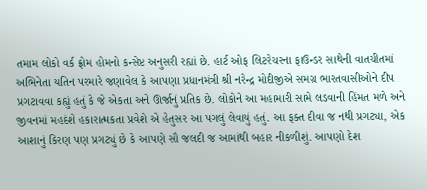તમામ લોકો વર્ક ફ્રોમ હોમનો કન્સેપ્ટ અનુસરી રહ્યાં છે. હાર્ટ ઓફ લિટરેચરના ફાઉન્ડર સાથેની વાતચીતમાં અભિનેતા યતિન પરમારે જણાવેલ કે આપણા પ્રધાનમંત્રી શ્રી નરેન્દ્ર મોદીજીએ સમગ્ર ભારતવાસીઓને દીપ પ્રગટાવવા કહ્યું હતું કે જે એકતા અને ઊર્જાનું પ્રતિક છે. લોકોને આ મહામારી સામે લડવાની હિંમત મળે અને જીવનમાં મહદંશે હકારાત્મકતા પ્રવેશે એ હેતુસર આ પગલું લેવાયું હતું. આ ફક્ત દીવા જ નથી પ્રગટ્યા, એક આશાનું કિરણ પણ પ્રગટ્યું છે કે આપણે સૌ જલદી જ આમાંથી બહાર નીકળીશું. આપણો દેશ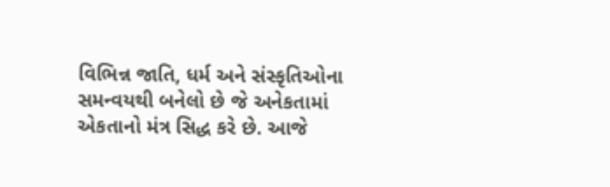વિભિન્ન જાતિ, ધર્મ અને સંસ્કૃતિઓના સમન્વયથી બનેલો છે જે અનેકતામાં એકતાનો મંત્ર સિદ્ધ કરે છે. આજે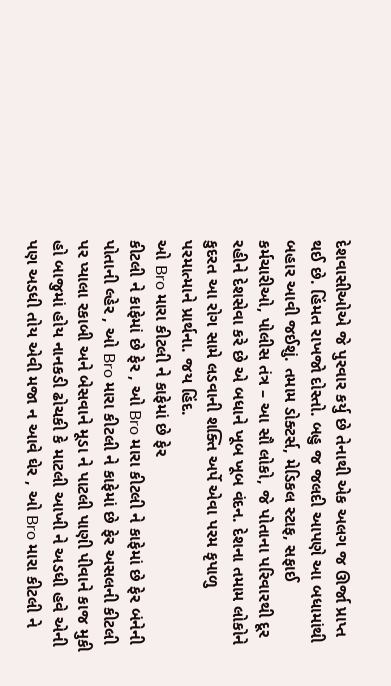દેશવાસીઓએ જે પુરવાર કર્યુ છે તેનાથી એક અલગ જ ઊર્જા પ્રાપ્ત થઈ છે. હિંમત રાખજો દોસ્તો. બહુ જ જલદી આપણે આ બધામાંથી બહાર આવી જઈશું. તમામ ડોક્ટર્સ, મેડિકલ સ્ટાફ, સફાઈ કર્મચારીઓ, પોલીસ તંત્ર – આ સૌ લોકો, જે પોતાના પરિવારથી દૂર રહીને દેશસેવા કરે છે એ બધાને ખૂબ ખૂબ વંદન. દેશના તમામ લોકોને કુદરત આ રોગ સામે લડવાની શક્તિ અર્પે એવા પરમ કૃપાળુ પરમાત્માને પ્રાર્થના. જય હિંદ.
ઓ Bro મારા કીટલી ને કાફેમાં છે ફેર
કીટલી ને કાફેમાં છે ફેર , ઓ Bro મારા કીટલી ને કાફેમાં છે ફેર બંનેની પોતાની લ્હેર , ઓ Bro મારા કીટલી ને કાફેમાં છે ફેર અસલની કીટલી પર પ્યાલા રકાબી અને બેસવાને મૂડા ને પાટલી પાણી પીવાને કાજ મુકી હો બાજુમાં હોય નાનકડી ઢોચકી કે માટલી આખી ને અડધી હવે એની પણ અડધી તોય એવી મજા ન આવે ઘેર , ઓ Bro મારા કીટલી ને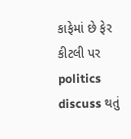કાફેમાં છે ફેર કીટલી પર politics discuss થતું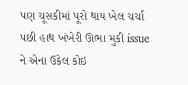પણ ચૂસકીમાં પૂરો થાય ખેલ ચર્ચા પછી હાથ ખંખેરી ઊભા મુકી issue ને એના ઉકેલ કોઇ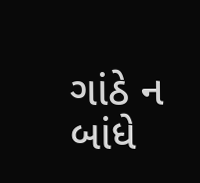ગાંઠે ન બાંધે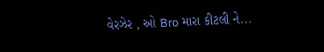વેરઝેર , ઓ Bro મારા કીટલી ને...